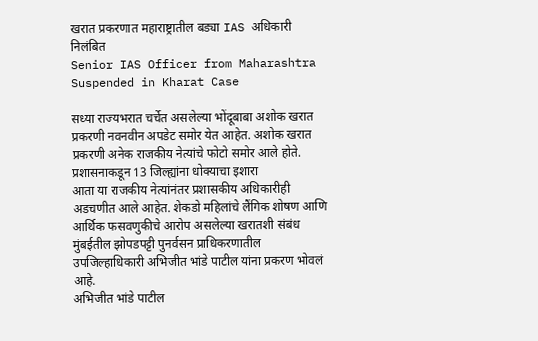खरात प्रकरणात महाराष्ट्रातील बड्या IAS अधिकारी निलंबित
Senior IAS Officer from Maharashtra Suspended in Kharat Case

सध्या राज्यभरात चर्चेत असलेल्या भोंदूबाबा अशोक खरात प्रकरणी नवनवीन अपडेट समोर येत आहेत. अशोक खरात प्रकरणी अनेक राजकीय नेत्यांचे फोटो समोर आले होते.
प्रशासनाकडून 13 जिल्ह्यांना धोक्याचा इशारा
आता या राजकीय नेत्यांनंतर प्रशासकीय अधिकारीही अडचणीत आले आहेत. शेकडो महिलांचे लैंगिक शोषण आणि आर्थिक फसवणुकीचे आरोप असलेल्या खरातशी संबंध मुंबईतील झोपडपट्टी पुनर्वसन प्राधिकरणातील उपजिल्हाधिकारी अभिजीत भांडे पाटील यांना प्रकरण भोवलं आहे.
अभिजीत भांडे पाटील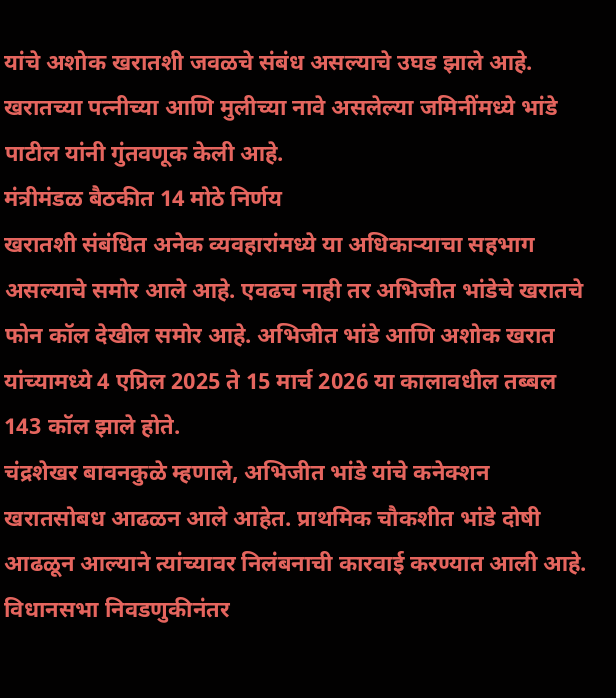यांचे अशोक खरातशी जवळचे संबंध असल्याचे उघड झाले आहे. खरातच्या पत्नीच्या आणि मुलीच्या नावे असलेल्या जमिनींमध्ये भांडे पाटील यांनी गुंतवणूक केली आहे.
मंत्रीमंडळ बैठकीत 14 मोठे निर्णय
खरातशी संबंधित अनेक व्यवहारांमध्ये या अधिकाऱ्याचा सहभाग असल्याचे समोर आले आहे. एवढच नाही तर अभिजीत भांडेचे खरातचे फोन कॉल देखील समोर आहे. अभिजीत भांडे आणि अशोक खरात यांच्यामध्ये 4 एप्रिल 2025 ते 15 मार्च 2026 या कालावधील तब्बल 143 कॉल झाले होते.
चंद्रशेखर बावनकुळे म्हणाले, अभिजीत भांडे यांचे कनेक्शन खरातसोबध आढळन आले आहेत. प्राथमिक चौकशीत भांडे दोषी आढळून आल्याने त्यांच्यावर निलंबनाची कारवाई करण्यात आली आहे.
विधानसभा निवडणुकीनंतर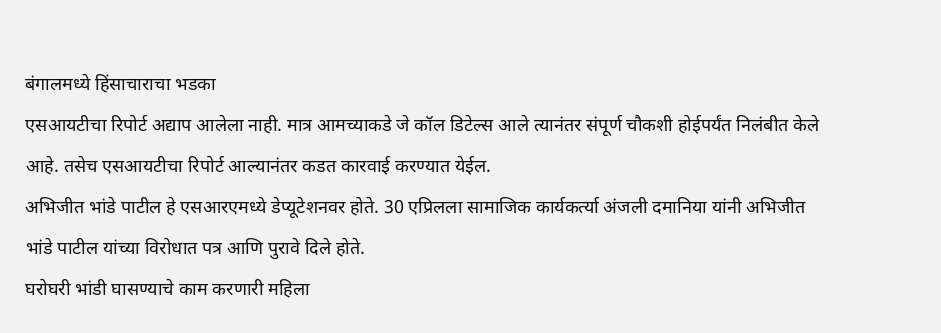बंगालमध्ये हिंसाचाराचा भडका
एसआयटीचा रिपोर्ट अद्याप आलेला नाही. मात्र आमच्याकडे जे कॉल डिटेल्स आले त्यानंतर संपूर्ण चौकशी होईपर्यंत निलंबीत केले आहे. तसेच एसआयटीचा रिपोर्ट आल्यानंतर कडत कारवाई करण्यात येईल.
अभिजीत भांडे पाटील हे एसआरएमध्ये डेप्यूटेशनवर होते. 30 एप्रिलला सामाजिक कार्यकर्त्या अंजली दमानिया यांनी अभिजीत भांडे पाटील यांच्या विरोधात पत्र आणि पुरावे दिले होते.
घरोघरी भांडी घासण्याचे काम करणारी महिला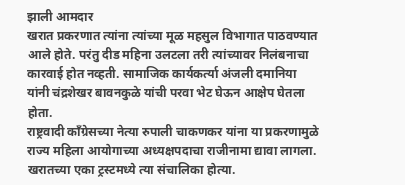झाली आमदार
खरात प्रकरणात त्यांना त्यांच्या मूळ महसुल विभागात पाठवण्यात आले होते. परंतु दीड महिना उलटला तरी त्यांच्यावर निलंबनाचा कारवाई होत नव्हती. सामाजिक कार्यकर्त्या अंजली दमानिया यांनी चंद्रशेखर बावनकुळे यांची परवा भेट घेऊन आक्षेप घेतला होता.
राष्ट्रवादी काँग्रेसच्या नेत्या रुपाली चाकणकर यांना या प्रकरणामुळे राज्य महिला आयोगाच्या अध्यक्षपदाचा राजीनामा द्यावा लागला. खरातच्या एका ट्रस्टमध्ये त्या संचालिका होत्या.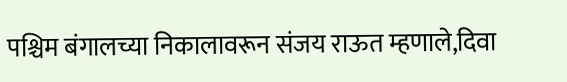पश्चिम बंगालच्या निकालावरून संजय राऊत म्हणाले,दिवा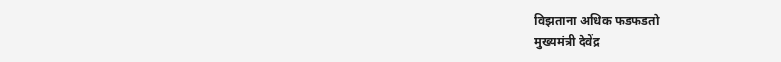विझताना अधिक फडफडतो
मुख्यमंत्री देवेंद्र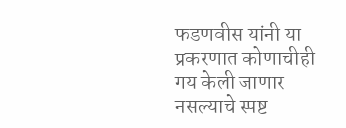फडणवीस यांनी या प्रकरणात कोणाचीही गय केली जाणार नसल्याचे स्पष्ट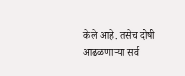केले आहे. तसेच दोषी आढळणाऱ्या सर्व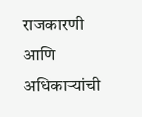राजकारणी आणि अधिकाऱ्यांची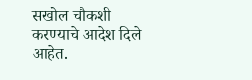सखोल चौकशी करण्याचे आदेश दिले आहेत.